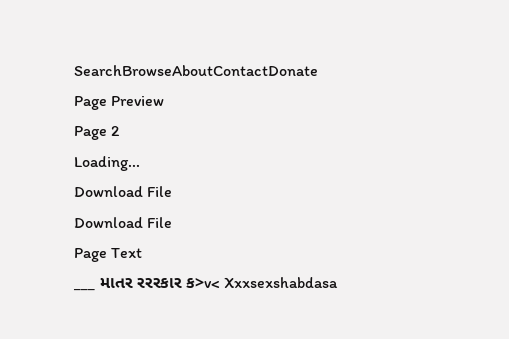SearchBrowseAboutContactDonate
Page Preview
Page 2
Loading...
Download File
Download File
Page Text
___ માતર રરરકાર ક>v< Xxxsexshabdasa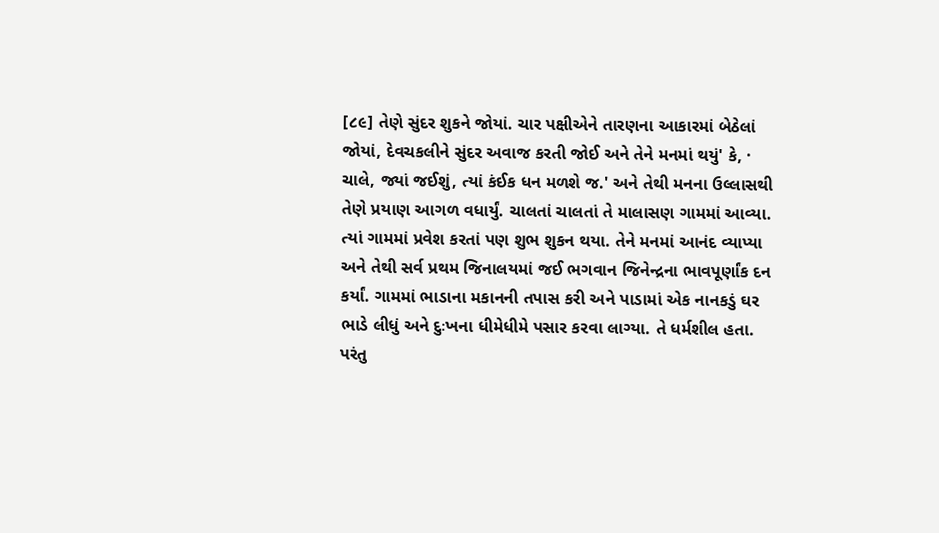[૮૯] તેણે સુંદર શુકને જોયાં. ચાર પક્ષીએને તારણના આકારમાં બેઠેલાં જોયાં, દેવચકલીને સુંદર અવાજ કરતી જોઈ અને તેને મનમાં થયું' કે, · ચાલે, જ્યાં જઈશું, ત્યાં કંઈક ધન મળશે જ.' અને તેથી મનના ઉલ્લાસથી તેણે પ્રયાણ આગળ વધાર્યું. ચાલતાં ચાલતાં તે માલાસણ ગામમાં આવ્યા. ત્યાં ગામમાં પ્રવેશ કરતાં પણ શુભ શુકન થયા. તેને મનમાં આનંદ વ્યાપ્યા અને તેથી સર્વ પ્રથમ જિનાલયમાં જઈ ભગવાન જિનેન્દ્રના ભાવપૂર્ણાંક દન કર્યાં. ગામમાં ભાડાના મકાનની તપાસ કરી અને પાડામાં એક નાનકડું ઘર ભાડે લીધું અને દુઃખના ધીમેધીમે પસાર કરવા લાગ્યા. તે ધર્મશીલ હતા. પરંતુ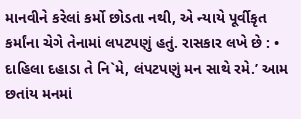માનવીને કરેલાં કર્મો છોડતા નથી, એ ન્યાયે પૂર્વીકૃત કર્માંના ચેગે તેનામાં લપટપણું હતું. રાસકાર લખે છે : • દાહિલા દહાડા તે નિ`મે, લંપટપણું મન સાથે રમે.’ આમ છતાંય મનમાં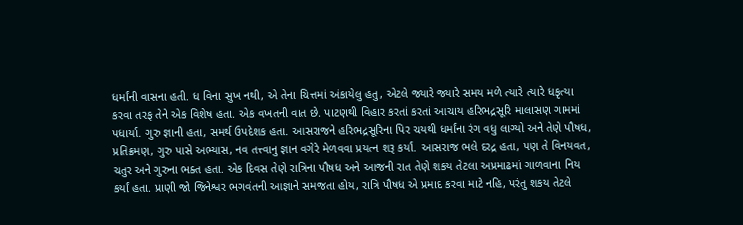ધર્માંની વાસના હતી. ધ વિના સુખ નથી, એ તેના ચિત્તમાં અંકાયેલુ હતુ, એટલે જ્યારે જ્યારે સમય મળે ત્યારે ત્યારે ધકૃત્યા કરવા તરફ તેને એક વિશેષ હતા. એક વખતની વાત છે. પાટણથી વિહાર કરતાં કરતાં આચાય હરિભદ્રસૂરિ માલાસણ ગામમાં પધાર્યા. ગુરુ જ્ઞાની હતા, સમર્થ ઉપદેશક હતા. આસરાજને હરિભદ્રસૂરિના પિર ચયથી ધર્માંના રંગ વધુ લાગ્યો અને તેણે પૌષધ, પ્રતિક્રમણ, ગુરુ પાસે અભ્યાસ, નવ તત્ત્વાનુ જ્ઞાન વગેરે મેળવવા પ્રયત્ન શરૂ કર્યાં. આસરાજ ભલે દરદ્ર હતા, પણ તે વિનયવત, ચતુર અને ગુરુના ભક્ત હતા. એક દિવસ તેણે રાત્રિના પૌષધ અને આજની રાત તેણે શકય તેટલા અપ્રમાઢમાં ગાળવાના નિય કર્યાં હતા. પ્રાણી જો જિનેશ્વર ભગવંતની આજ્ઞાને સમજતા હોય, રાત્રિ પૌષધ એ પ્રમાદ કરવા માટે નહિ, પરંતુ શકય તેટલે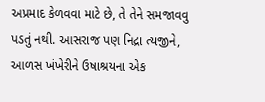અપ્રમાદ કેળવવા માટે છે, તે તેને સમજાવવુ પડતું નથી. આસરાજ પણ નિદ્રા ત્યજીને, આળસ ખંખેરીને ઉષાશ્રયના એક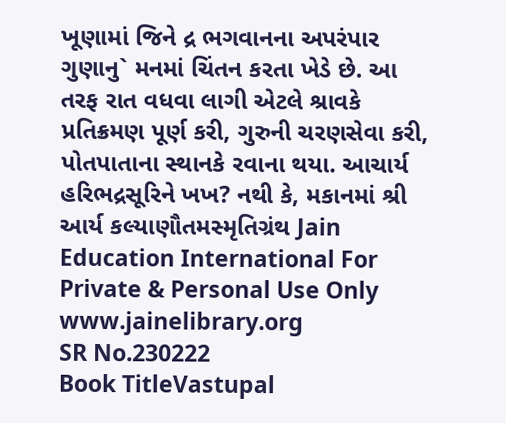ખૂણામાં જિને દ્ર ભગવાનના અપરંપાર ગુણાનુ` મનમાં ચિંતન કરતા ખેડે છે. આ તરફ રાત વધવા લાગી એટલે શ્રાવકે પ્રતિક્રમણ પૂર્ણ કરી, ગુરુની ચરણસેવા કરી, પોતપાતાના સ્થાનકે રવાના થયા. આચાર્ય હરિભદ્રસૂરિને ખખ? નથી કે, મકાનમાં શ્રી આર્ય કલ્યાણૌતમસ્મૃતિગ્રંથ Jain Education International For Private & Personal Use Only www.jainelibrary.org
SR No.230222
Book TitleVastupal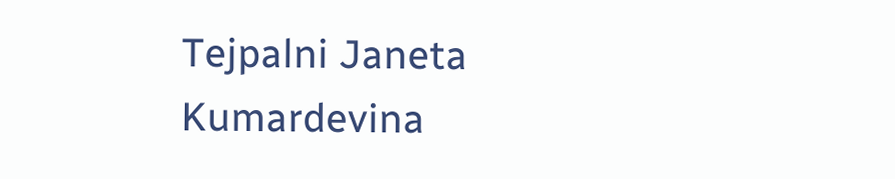Tejpalni Janeta Kumardevina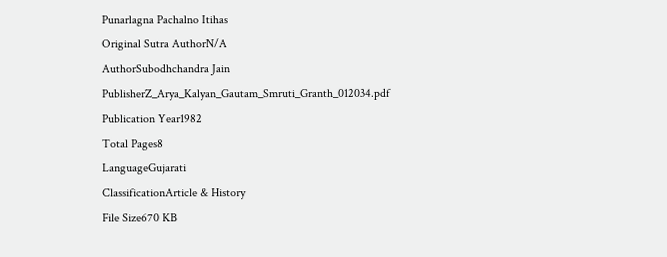Punarlagna Pachalno Itihas
Original Sutra AuthorN/A
AuthorSubodhchandra Jain
PublisherZ_Arya_Kalyan_Gautam_Smruti_Granth_012034.pdf
Publication Year1982
Total Pages8
LanguageGujarati
ClassificationArticle & History
File Size670 KB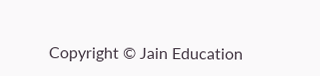Copyright © Jain Education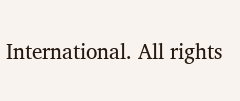International. All rights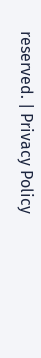reserved. | Privacy Policy